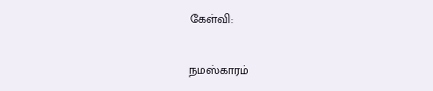கேள்வி:

நமஸ்காரம்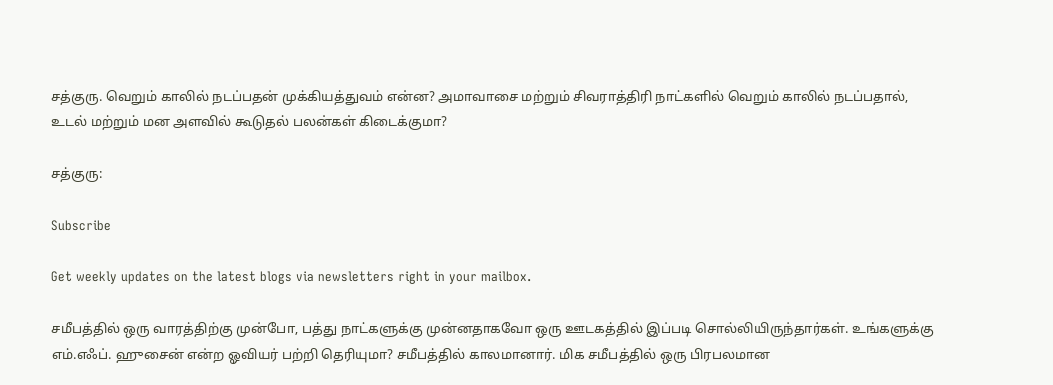சத்குரு. வெறும் காலில் நடப்பதன் முக்கியத்துவம் என்ன? அமாவாசை மற்றும் சிவராத்திரி நாட்களில் வெறும் காலில் நடப்பதால், உடல் மற்றும் மன அளவில் கூடுதல் பலன்கள் கிடைக்குமா?

சத்குரு:

Subscribe

Get weekly updates on the latest blogs via newsletters right in your mailbox.

சமீபத்தில் ஒரு வாரத்திற்கு முன்போ, பத்து நாட்களுக்கு முன்னதாகவோ ஒரு ஊடகத்தில் இப்படி சொல்லியிருந்தார்கள். உங்களுக்கு எம்.எஃப். ஹுசைன் என்ற ஓவியர் பற்றி தெரியுமா? சமீபத்தில் காலமானார். மிக சமீபத்தில் ஒரு பிரபலமான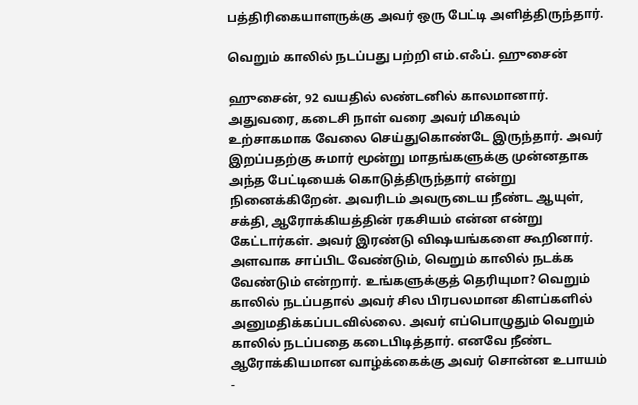பத்திரிகையாளருக்கு அவர் ஒரு பேட்டி அளித்திருந்தார்.

வெறும் காலில் நடப்பது பற்றி எம்.எஃப். ஹுசைன்

ஹுசைன், 92 வயதில் லண்டனில் காலமானார். அதுவரை, கடைசி நாள் வரை அவர் மிகவும் உற்சாகமாக வேலை செய்துகொண்டே இருந்தார். அவர் இறப்பதற்கு சுமார் மூன்று மாதங்களுக்கு முன்னதாக அந்த பேட்டியைக் கொடுத்திருந்தார் என்று நினைக்கிறேன். அவரிடம் அவருடைய நீண்ட ஆயுள், சக்தி, ஆரோக்கியத்தின் ரகசியம் என்ன என்று கேட்டார்கள். அவர் இரண்டு விஷயங்களை கூறினார். அளவாக சாப்பிட வேண்டும், வெறும் காலில் நடக்க வேண்டும் என்றார். உங்களுக்குத் தெரியுமா? வெறும் காலில் நடப்பதால் அவர் சில பிரபலமான கிளப்களில் அனுமதிக்கப்படவில்லை. அவர் எப்பொழுதும் வெறும் காலில் நடப்பதை கடைபிடித்தார். எனவே நீண்ட ஆரோக்கியமான வாழ்க்கைக்கு அவர் சொன்ன உபாயம் -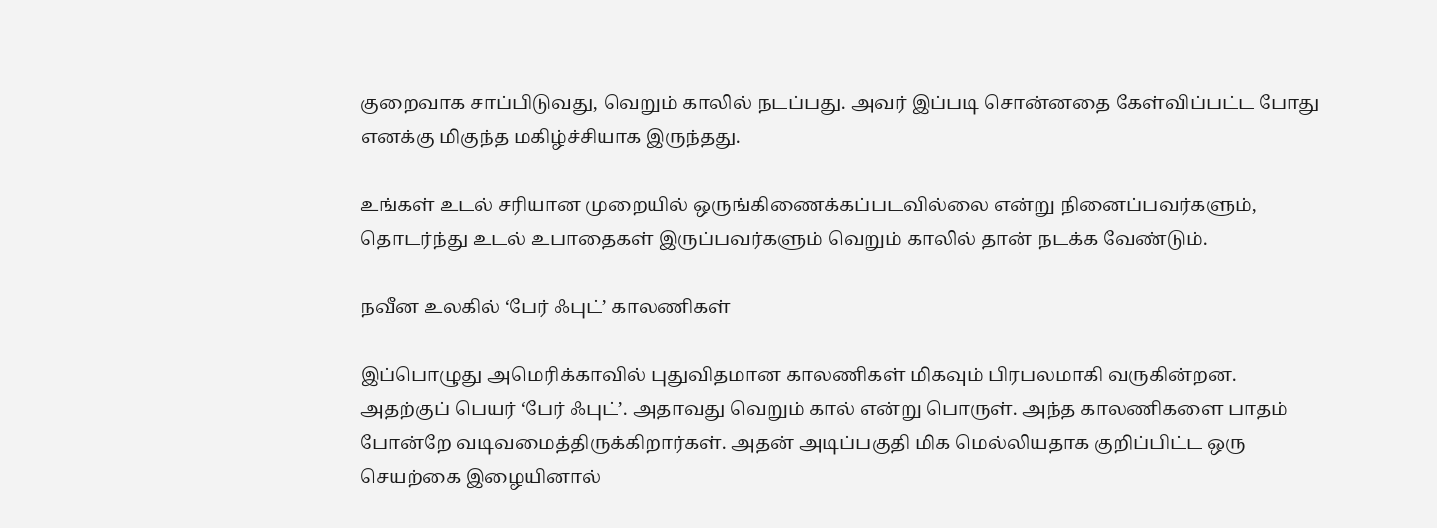குறைவாக சாப்பிடுவது, வெறும் காலில் நடப்பது. அவர் இப்படி சொன்னதை கேள்விப்பட்ட போது எனக்கு மிகுந்த மகிழ்ச்சியாக இருந்தது.

உங்கள் உடல் சரியான முறையில் ஒருங்கிணைக்கப்படவில்லை என்று நினைப்பவர்களும், தொடர்ந்து உடல் உபாதைகள் இருப்பவர்களும் வெறும் காலில் தான் நடக்க வேண்டும்.

நவீன உலகில் ‘பேர் ஃபுட்’ காலணிகள்

இப்பொழுது அமெரிக்காவில் புதுவிதமான காலணிகள் மிகவும் பிரபலமாகி வருகின்றன. அதற்குப் பெயர் ‘பேர் ஃபுட்’. அதாவது வெறும் கால் என்று பொருள். அந்த காலணிகளை பாதம் போன்றே வடிவமைத்திருக்கிறார்கள். அதன் அடிப்பகுதி மிக மெல்லியதாக குறிப்பிட்ட ஒரு செயற்கை இழையினால்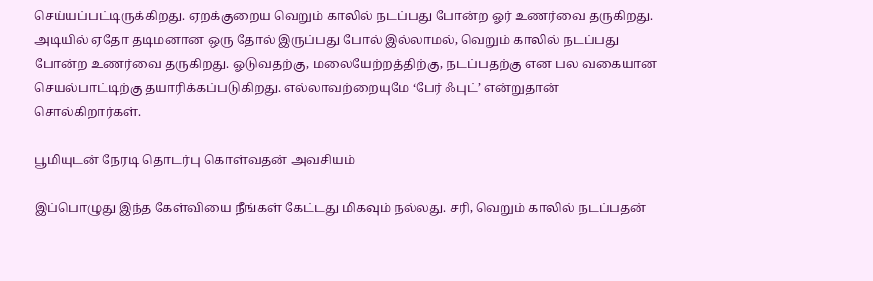செய்யப்பட்டிருக்கிறது. ஏறக்குறைய வெறும் காலில் நடப்பது போன்ற ஓர் உணர்வை தருகிறது. அடியில் ஏதோ தடிமனான ஒரு தோல் இருப்பது போல் இல்லாமல், வெறும் காலில் நடப்பது போன்ற உணர்வை தருகிறது. ஓடுவதற்கு, மலையேற்றத்திற்கு, நடப்பதற்கு என பல வகையான செயல்பாட்டிற்கு தயாரிக்கப்படுகிறது. எல்லாவற்றையுமே ‘பேர் ஃபுட்’ என்றுதான் சொல்கிறார்கள்.

பூமியுடன் நேரடி தொடர்பு கொள்வதன் அவசியம்

இப்பொழுது இந்த கேள்வியை நீங்கள் கேட்டது மிகவும் நல்லது. சரி, வெறும் காலில் நடப்பதன்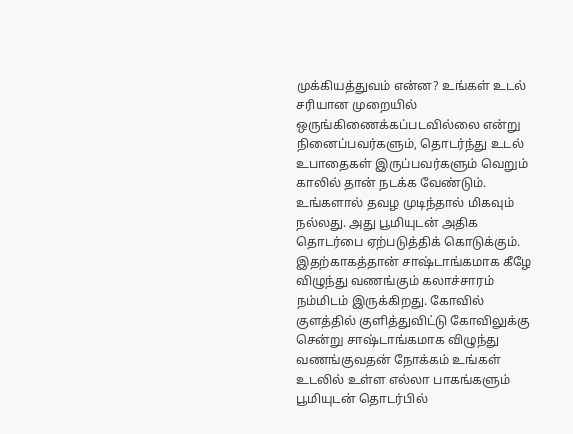முக்கியத்துவம் என்ன? உங்கள் உடல் சரியான முறையில் ஒருங்கிணைக்கப்படவில்லை என்று நினைப்பவர்களும், தொடர்ந்து உடல் உபாதைகள் இருப்பவர்களும் வெறும் காலில் தான் நடக்க வேண்டும். உங்களால் தவழ முடிந்தால் மிகவும் நல்லது. அது பூமியுடன் அதிக தொடர்பை ஏற்படுத்திக் கொடுக்கும். இதற்காகத்தான் சாஷ்டாங்கமாக கீழே விழுந்து வணங்கும் கலாச்சாரம் நம்மிடம் இருக்கிறது. கோவில் குளத்தில் குளித்துவிட்டு கோவிலுக்கு சென்று சாஷ்டாங்கமாக விழுந்து வணங்குவதன் நோக்கம் உங்கள் உடலில் உள்ள எல்லா பாகங்களும் பூமியுடன் தொடர்பில்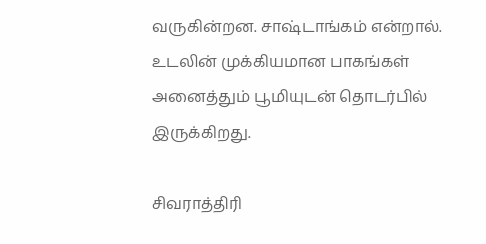வருகின்றன. சாஷ்டாங்கம் என்றால். உடலின் முக்கியமான பாகங்கள் அனைத்தும் பூமியுடன் தொடர்பில் இருக்கிறது.

சிவராத்திரி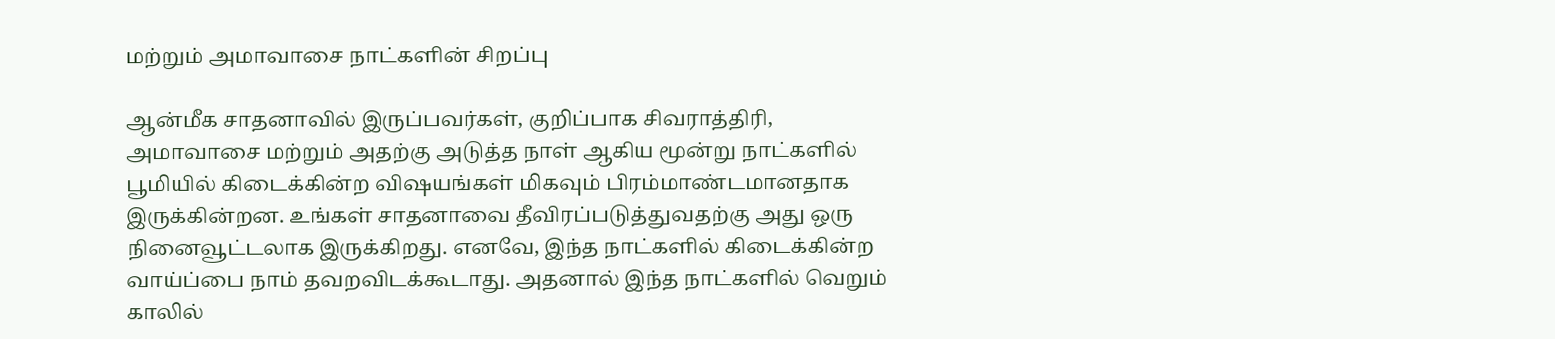மற்றும் அமாவாசை நாட்களின் சிறப்பு

ஆன்மீக சாதனாவில் இருப்பவர்கள், குறிப்பாக சிவராத்திரி, அமாவாசை மற்றும் அதற்கு அடுத்த நாள் ஆகிய மூன்று நாட்களில் பூமியில் கிடைக்கின்ற விஷயங்கள் மிகவும் பிரம்மாண்டமானதாக இருக்கின்றன. உங்கள் சாதனாவை தீவிரப்படுத்துவதற்கு அது ஒரு நினைவூட்டலாக இருக்கிறது. எனவே, இந்த நாட்களில் கிடைக்கின்ற வாய்ப்பை நாம் தவறவிடக்கூடாது. அதனால் இந்த நாட்களில் வெறும் காலில்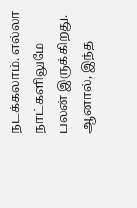நடக்கலாம். எல்லா நாட்களிலுமே பலன் இருக்கிறது. ஆனால், இந்த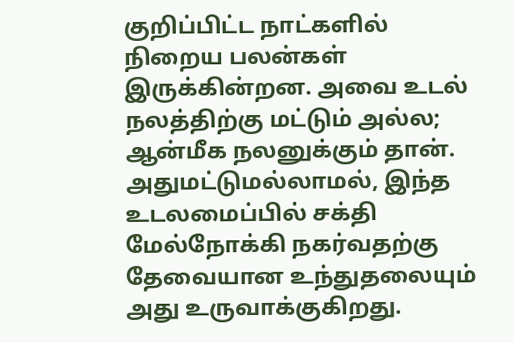குறிப்பிட்ட நாட்களில் நிறைய பலன்கள் இருக்கின்றன. அவை உடல் நலத்திற்கு மட்டும் அல்ல; ஆன்மீக நலனுக்கும் தான். அதுமட்டுமல்லாமல், இந்த உடலமைப்பில் சக்தி மேல்நோக்கி நகர்வதற்கு தேவையான உந்துதலையும் அது உருவாக்குகிறது.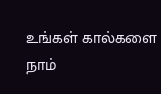உங்கள் கால்களை நாம்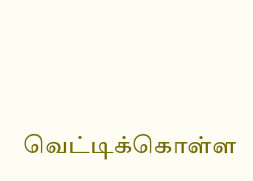வெட்டிக்கொள்ள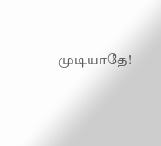முடியாதே!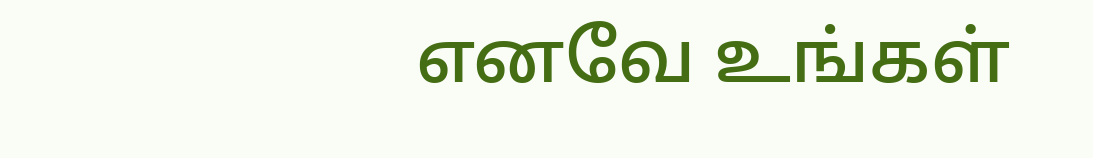எனவே உங்கள்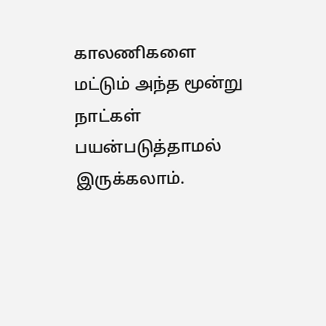காலணிகளை மட்டும் அந்த மூன்று நாட்கள் பயன்படுத்தாமல் இருக்கலாம்.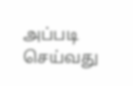அப்படி செய்வது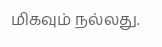மிகவும் நல்லது.